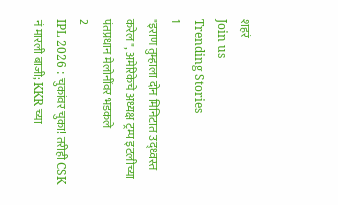शहरं
Join us
Trending Stories
1
"इराण तुम्हाला दोन मिनिटात उद्ध्वस्त करेल", अमेरिकेचे अध्यक्ष ट्रम्प इटलीच्या पंतप्रधान मेलोनींवर भडकले
2
IPL 2026 : चुकांवर चुका! तरीही CSK नं मारली बाजी; KKR च्या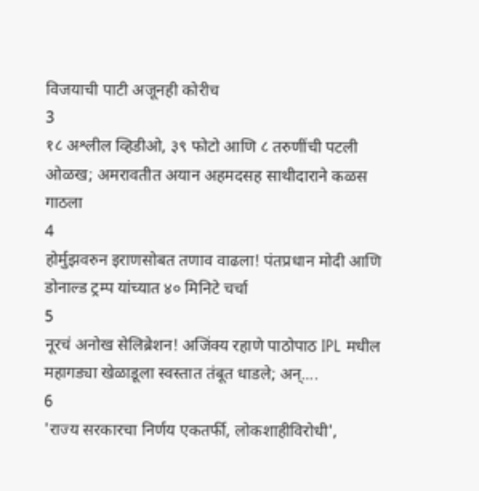विजयाची पाटी अजूनही कोरीच
3
१८ अश्लील व्हिडीओ, ३९ फोटो आणि ८ तरुणींची पटली ओळख; अमरावतीत अयान अहमदसह साथीदाराने कळस गाठला
4
होर्मुझवरुन इराणसोबत तणाव वाढला! पंतप्रधान मोदी आणि डोनाल्ड ट्रम्प यांच्यात ४० मिनिटे चर्चा
5
नूरचं अनोख सेलिब्रेशन! अजिंक्य रहाणे पाठोपाठ IPL मधील महागड्या खेळाडूला स्वस्तात तंबूत धाडले; अन्....
6
'राज्य सरकारचा निर्णय एकतर्फी, लोकशाहीविरोधी',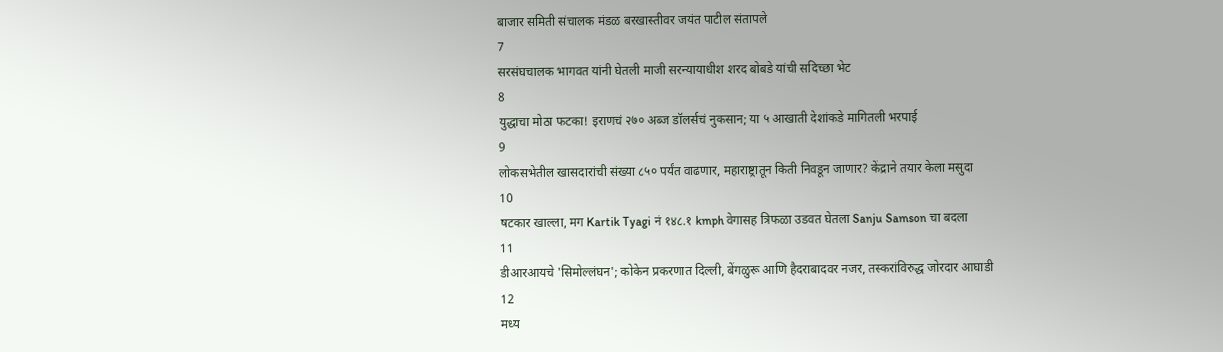बाजार समिती संचालक मंडळ बरखास्तीवर जयंत पाटील संतापले
7
सरसंघचालक भागवत यांनी घेतली माजी सरन्यायाधीश शरद बोबडे यांची सदिच्छा भेट
8
युद्धाचा मोठा फटका! इराणचं २७० अब्ज डॉलर्सचं नुकसान; या ५ आखाती देशांकडे मागितली भरपाई
9
लोकसभेतील खासदारांची संख्या ८५० पर्यंत वाढणार, महाराष्ट्रातून किती निवडून जाणार? केंद्राने तयार केला मसुदा
10
षटकार खाल्ला, मग Kartik Tyagi नं १४८.१ kmph वेगासह त्रिफळा उडवत घेतला Sanju Samson चा बदला
11
डीआरआयचे 'सिमोल्लंघन'; कोकेन प्रकरणात दिल्ली, बेंगळुरू आणि हैदराबादवर नजर, तस्करांविरुद्ध जोरदार आघाडी
12
मध्य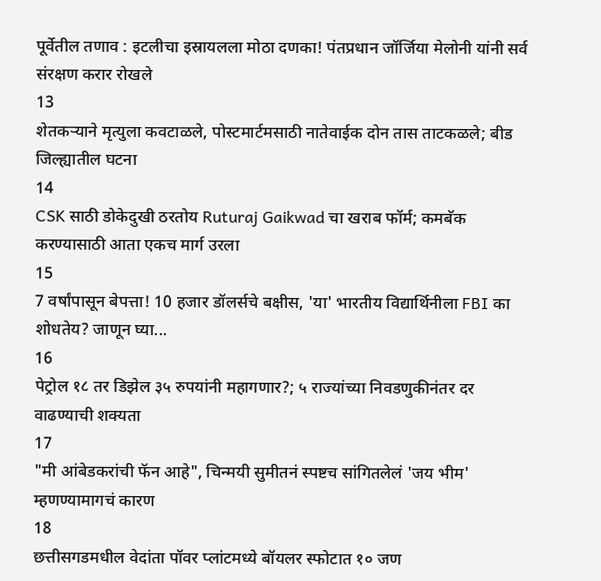पूर्वेतील तणाव : इटलीचा इस्रायलला मोठा दणका! पंतप्रधान जॉर्जिया मेलोनी यांनी सर्व संरक्षण करार रोखले
13
शेतकऱ्याने मृत्युला कवटाळले, पोस्टमार्टमसाठी नातेवाईक दोन तास ताटकळले; बीड जिल्ह्यातील घटना
14
CSK साठी डोकेदुखी ठरतोय Ruturaj Gaikwad चा खराब फॉर्म; कमबॅक करण्यासाठी आता एकच मार्ग उरला
15
7 वर्षांपासून बेपत्ता! 10 हजार डॉलर्सचे बक्षीस, 'या' भारतीय विद्यार्थिनीला FBI का शोधतेय? जाणून घ्या...
16
पेट्रोल १८ तर डिझेल ३५ रुपयांनी महागणार?; ५ राज्यांच्या निवडणुकीनंतर दर वाढण्याची शक्यता
17
"मी आंबेडकरांची फॅन आहे", चिन्मयी सुमीतनं स्पष्टच सांगितलेलं 'जय भीम' म्हणण्यामागचं कारण
18
छत्तीसगडमधील वेदांता पॉवर प्लांटमध्ये बॉयलर स्फोटात १० जण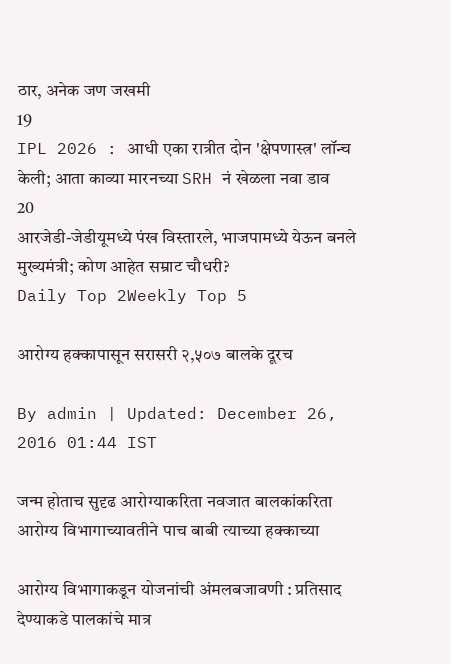ठार, अनेक जण जखमी
19
IPL 2026 : आधी एका रात्रीत दोन 'क्षेपणास्त्र' लॉन्च केली; आता काव्या मारनच्या SRH नं खेळला नवा डाव
20
आरजेडी-जेडीयूमध्ये पंख विस्तारले, भाजपामध्ये येऊन बनले मुख्यमंत्री; कोण आहेत सम्राट चौधरी?
Daily Top 2Weekly Top 5

आरोग्य हक्कापासून सरासरी २,५०७ बालके दूरच

By admin | Updated: December 26, 2016 01:44 IST

जन्म होताच सुदृढ आरोग्याकरिता नवजात बालकांकरिता आरोग्य विभागाच्यावतीने पाच बाबी त्याच्या हक्काच्या

आरोग्य विभागाकडून योजनांची अंमलबजावणी : प्रतिसाद देण्याकडे पालकांचे मात्र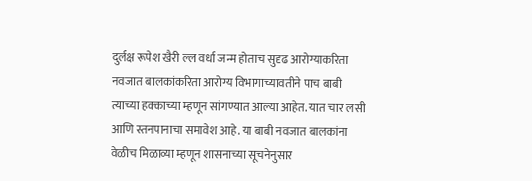दुर्लक्ष रूपेश खैरी ल्ल वर्धा जन्म होताच सुदृढ आरोग्याकरिता नवजात बालकांकरिता आरोग्य विभागाच्यावतीने पाच बाबी त्याच्या हक्काच्या म्हणून सांगण्यात आल्या आहेत. यात चार लसी आणि स्तनपानाचा समावेश आहे. या बाबी नवजात बालकांना वेळीच मिळाव्या म्हणून शासनाच्या सूचनेनुसार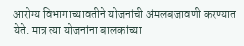आरोग्य विभागाच्यावतीने योजनांची अंमलबजावणी करण्यात येते. मात्र त्या योजनांना बालकांच्या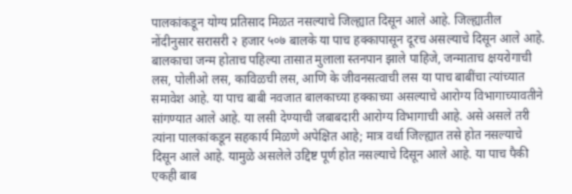पालकांकडून योग्य प्रतिसाद मिळत नसल्याचे जिल्ह्यात दिसून आले आहे. जिल्ह्यातील नोंदीनुसार सरासरी २ हजार ५०७ बालके या पाच हक्कापासून दूरच असल्याचे दिसून आले आहे. बालकाचा जन्म होताच पहिल्या तासात मुलाला स्तनपान झाले पाहिजे, जन्माताच क्षयरोगाची लस, पोलीओ लस, काविळची लस, आणि के जीवनसत्वाची लस या पाच बाबींचा त्यांच्यात समावेश आहे. या पाच बाबी नवजात बालकाच्या हक्काच्या असल्याचे आरोग्य विभागाच्यावतीने सांगण्यात आले आहे. या लसी देण्याची जबाबदारी आरोग्य विभागाची आहे. असे असले तरी त्यांना पालकांकडून सहकार्य मिळणे अपेक्षित आहे; मात्र वर्धा जिल्ह्यात तसे होत नसल्याचे दिसून आले आहे. यामुळे असलेले उद्दिष्ट पूर्ण होत नसल्याचे दिसून आले आहे. या पाच पैकी एकही बाब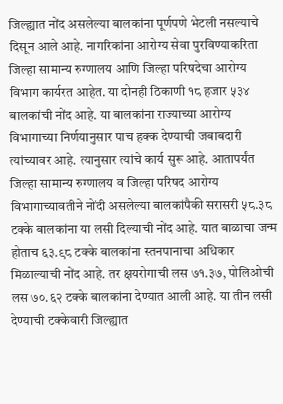जिल्ह्यात नोंद असलेल्या बालकांना पूर्णपणे भेटली नसल्याचे दिसून आले आहे. नागरिकांना आरोग्य सेवा पुरविण्याकरिता जिल्हा सामान्य रुग्णालय आणि जिल्हा परिषदेचा आरोग्य विभाग कार्यरत आहेत. या दोनही ठिकाणी १८ हजार ५३४ बालकांची नोंद आहे. या बालकांना राज्याच्या आरोग्य विभागाच्या निर्णयानुसार पाच हक्क देण्याची जबाबदारी त्यांच्यावर आहे. त्यानुसार त्यांचे कार्य सुरू आहे. आतापर्यंत जिल्हा सामान्य रुग्णालय व जिल्हा परिषद आरोग्य विभागाच्यावतीने नोंदी असलेल्या बालकांपैकी सरासरी ५८.३८ टक्के बालकांना या लसी दिल्याची नोंद आहे. यात बाळाचा जन्म होताच ६३.९८ टक्के बालकांना स्तनपानाचा अधिकार मिळाल्याची नोंद आहे. तर क्षयरोगाची लस ७१.३७, पोलिओची लस ७०.६२ टक्के बालकांना देण्यात आली आहे. या तीन लसी देण्याची टक्केवारी जिल्ह्यात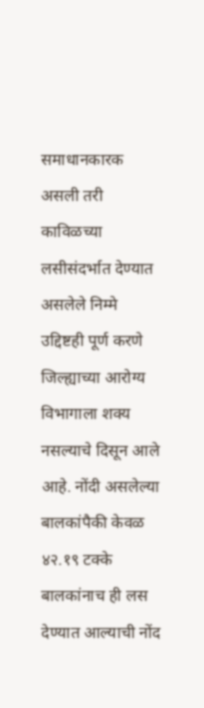समाधानकारक असली तरी काविळच्या लसीसंदर्भात देण्यात असलेले निम्मे उद्दिष्टही पूर्ण करणे जिल्ह्याच्या आरोग्य विभागाला शक्य नसल्याचे दिसून आले आहे. नोंदी असलेल्या बालकांपैकी केवळ ४२.१९ टक्के बालकांनाच ही लस देण्यात आल्याची नोंद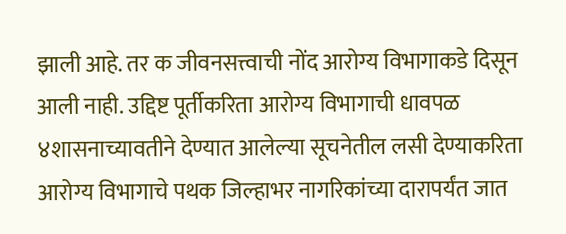झाली आहे. तर क जीवनसत्त्वाची नोंद आरोग्य विभागाकडे दिसून आली नाही. उद्दिष्ट पूर्तीकरिता आरोग्य विभागाची धावपळ ४शासनाच्यावतीने देण्यात आलेल्या सूचनेतील लसी देण्याकरिता आरोग्य विभागाचे पथक जिल्हाभर नागरिकांच्या दारापर्यंत जात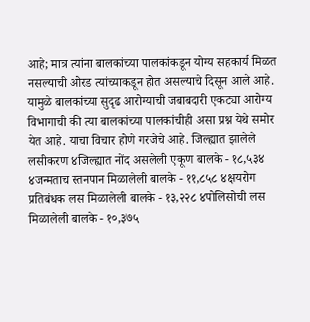आहे; मात्र त्यांना बालकांच्या पालकांकडून योग्य सहकार्य मिळत नसल्याची ओरड त्यांच्याकडून होत असल्याचे दिसून आले आहे. यामुळे बालकांच्या सुदृढ आरोग्याची जबाबदारी एकट्या आरोग्य विभागाची की त्या बालकांच्या पालकांचीही असा प्रश्न येथे समोर येत आहे. याचा विचार होणे गरजेचे आहे. जिल्ह्यात झालेले लसीकरण ४जिल्ह्यात नोंद असलेली एकूण बालके - १८,५३४ ४जन्मताच स्तनपान मिळालेली बालके - ११,८५८ ४क्षयरोग प्रतिबंधक लस मिळालेली बालके - १३,२२८ ४पोलिसोची लस मिळालेली बालके - १०,३७५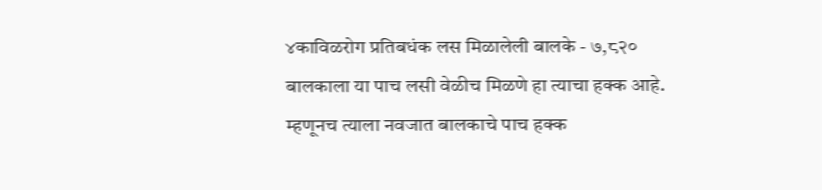४काविळरोग प्रतिबधंक लस मिळालेली बालके - ७,८२० बालकाला या पाच लसी वेळीच मिळणे हा त्याचा हक्क आहे. म्हणूनच त्याला नवजात बालकाचे पाच हक्क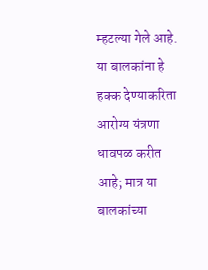म्हटल्या गेले आहे. या बालकांना हे हक्क देण्याकरिता आरोग्य यंत्रणा धावपळ करीत आहे; मात्र या बालकांच्या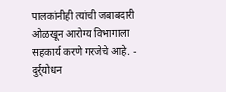पालकांनीही त्यांची जबाबदारी ओळखून आरोग्य विभागाला सहकार्य करणे गरजेचे आहे. - दुर्र्योधन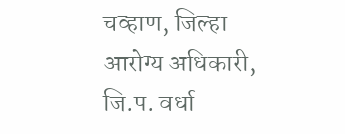चव्हाण, जिल्हा आरोग्य अधिकारी, जि.प. वर्धा